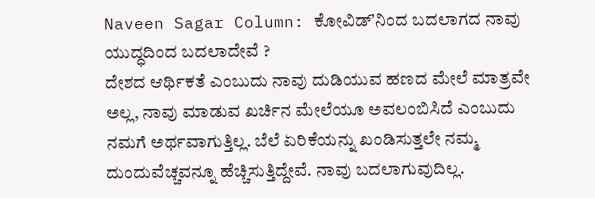Naveen Sagar Column: ಕೋವಿಡ್ʼನಿಂದ ಬದಲಾಗದ ನಾವು ಯುದ್ಧದಿಂದ ಬದಲಾದೇವೆ ?
ದೇಶದ ಆರ್ಥಿಕತೆ ಎಂಬುದು ನಾವು ದುಡಿಯುವ ಹಣದ ಮೇಲೆ ಮಾತ್ರವೇ ಅಲ್ಲ, ನಾವು ಮಾಡುವ ಖರ್ಚಿನ ಮೇಲೆಯೂ ಅವಲಂಬಿಸಿದೆ ಎಂಬುದು ನಮಗೆ ಅರ್ಥವಾಗುತ್ತಿಲ್ಲ. ಬೆಲೆ ಏರಿಕೆಯನ್ನು ಖಂಡಿಸುತ್ತಲೇ ನಮ್ಮ ದುಂದುವೆಚ್ಚವನ್ನೂ ಹೆಚ್ಚಿಸುತ್ತಿದ್ದೇವೆ. ನಾವು ಬದಲಾಗುವುದಿಲ್ಲ.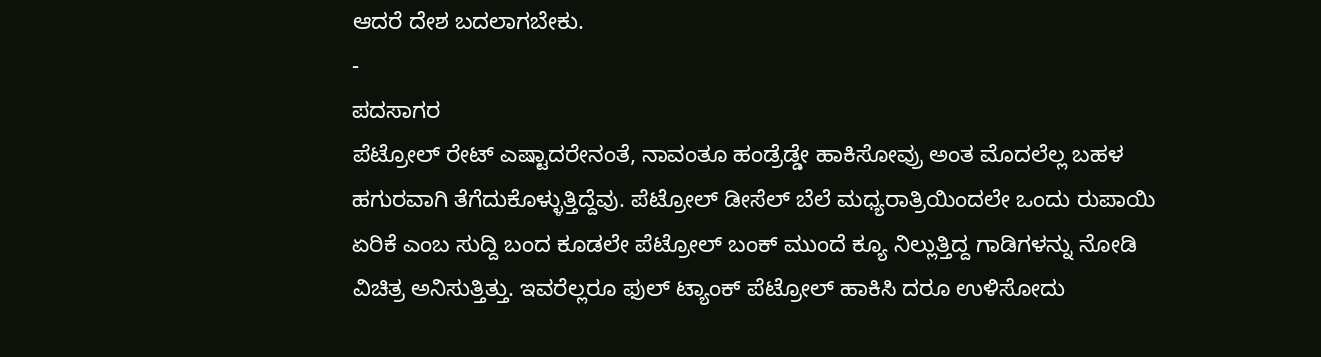ಆದರೆ ದೇಶ ಬದಲಾಗಬೇಕು.
-
ಪದಸಾಗರ
ಪೆಟ್ರೋಲ್ ರೇಟ್ ಎಷ್ಟಾದರೇನಂತೆ, ನಾವಂತೂ ಹಂಡ್ರೆಡ್ಡೇ ಹಾಕಿಸೋವ್ರು ಅಂತ ಮೊದಲೆಲ್ಲ ಬಹಳ ಹಗುರವಾಗಿ ತೆಗೆದುಕೊಳ್ಳುತ್ತಿದ್ದೆವು. ಪೆಟ್ರೋಲ್ ಡೀಸೆಲ್ ಬೆಲೆ ಮಧ್ಯರಾತ್ರಿಯಿಂದಲೇ ಒಂದು ರುಪಾಯಿ ಏರಿಕೆ ಎಂಬ ಸುದ್ದಿ ಬಂದ ಕೂಡಲೇ ಪೆಟ್ರೋಲ್ ಬಂಕ್ ಮುಂದೆ ಕ್ಯೂ ನಿಲ್ಲುತ್ತಿದ್ದ ಗಾಡಿಗಳನ್ನು ನೋಡಿ ವಿಚಿತ್ರ ಅನಿಸುತ್ತಿತ್ತು. ಇವರೆಲ್ಲರೂ ಫುಲ್ ಟ್ಯಾಂಕ್ ಪೆಟ್ರೋಲ್ ಹಾಕಿಸಿ ದರೂ ಉಳಿಸೋದು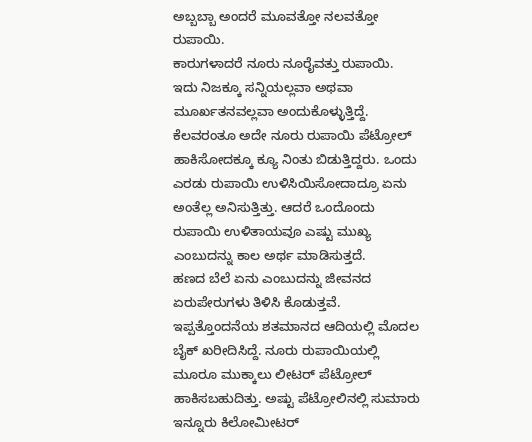ಅಬ್ಬಬ್ಬಾ ಅಂದರೆ ಮೂವತ್ತೋ ನಲವತ್ತೋ ರುಪಾಯಿ.
ಕಾರುಗಳಾದರೆ ನೂರು ನೂರೈವತ್ತು ರುಪಾಯಿ. ಇದು ನಿಜಕ್ಕೂ ಸನ್ನಿಯಲ್ಲವಾ ಅಥವಾ ಮೂರ್ಖತನವಲ್ಲವಾ ಅಂದುಕೊಳ್ಳುತ್ತಿದ್ದೆ. ಕೆಲವರಂತೂ ಅದೇ ನೂರು ರುಪಾಯಿ ಪೆಟ್ರೋಲ್ ಹಾಕಿಸೋದಕ್ಕೂ ಕ್ಯೂ ನಿಂತು ಬಿಡುತ್ತಿದ್ದರು. ಒಂದು ಎರಡು ರುಪಾಯಿ ಉಳಿಸಿಯಿಸೋದಾದ್ರೂ ಏನು ಅಂತೆಲ್ಲ ಅನಿಸುತ್ತಿತ್ತು. ಆದರೆ ಒಂದೊಂದು ರುಪಾಯಿ ಉಳಿತಾಯವೂ ಎಷ್ಟು ಮುಖ್ಯ ಎಂಬುದನ್ನು ಕಾಲ ಅರ್ಥ ಮಾಡಿಸುತ್ತದೆ.
ಹಣದ ಬೆಲೆ ಏನು ಎಂಬುದನ್ನು ಜೀವನದ ಏರುಪೇರುಗಳು ತಿಳಿಸಿ ಕೊಡುತ್ತವೆ. ಇಪ್ಪತ್ತೊಂದನೆಯ ಶತಮಾನದ ಆದಿಯಲ್ಲಿ ಮೊದಲ ಬೈಕ್ ಖರೀದಿಸಿದ್ದೆ. ನೂರು ರುಪಾಯಿಯಲ್ಲಿ ಮೂರೂ ಮುಕ್ಕಾಲು ಲೀಟರ್ ಪೆಟ್ರೋಲ್ ಹಾಕಿಸಬಹುದಿತ್ತು. ಅಷ್ಟು ಪೆಟ್ರೋಲಿನಲ್ಲಿ ಸುಮಾರು ಇನ್ನೂರು ಕಿಲೋಮೀಟರ್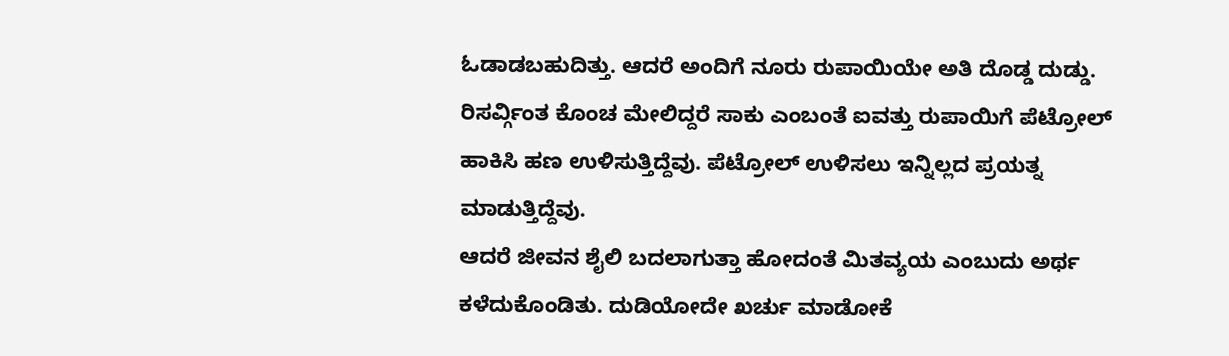ಓಡಾಡಬಹುದಿತ್ತು. ಆದರೆ ಅಂದಿಗೆ ನೂರು ರುಪಾಯಿಯೇ ಅತಿ ದೊಡ್ಡ ದುಡ್ಡು. ರಿಸರ್ವ್ಗಿಂತ ಕೊಂಚ ಮೇಲಿದ್ದರೆ ಸಾಕು ಎಂಬಂತೆ ಐವತ್ತು ರುಪಾಯಿಗೆ ಪೆಟ್ರೋಲ್ ಹಾಕಿಸಿ ಹಣ ಉಳಿಸುತ್ತಿದ್ದೆವು. ಪೆಟ್ರೋಲ್ ಉಳಿಸಲು ಇನ್ನಿಲ್ಲದ ಪ್ರಯತ್ನ ಮಾಡುತ್ತಿದ್ದೆವು.
ಆದರೆ ಜೀವನ ಶೈಲಿ ಬದಲಾಗುತ್ತಾ ಹೋದಂತೆ ಮಿತವ್ಯಯ ಎಂಬುದು ಅರ್ಥ ಕಳೆದುಕೊಂಡಿತು. ದುಡಿಯೋದೇ ಖರ್ಚು ಮಾಡೋಕೆ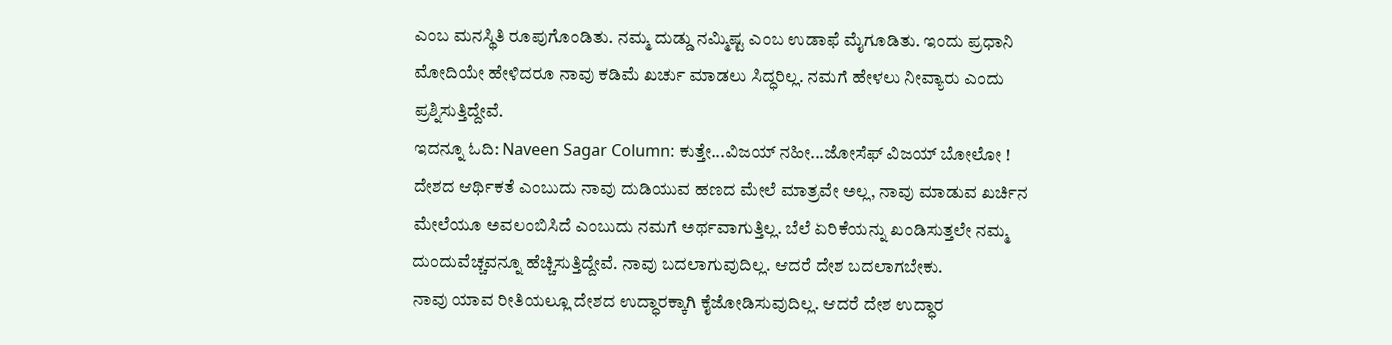ಎಂಬ ಮನಸ್ಥಿತಿ ರೂಪುಗೊಂಡಿತು. ನಮ್ಮ ದುಡ್ಡು ನಮ್ಮಿಷ್ಟ ಎಂಬ ಉಡಾಫೆ ಮೈಗೂಡಿತು. ಇಂದು ಪ್ರಧಾನಿ ಮೋದಿಯೇ ಹೇಳಿದರೂ ನಾವು ಕಡಿಮೆ ಖರ್ಚು ಮಾಡಲು ಸಿದ್ಧರಿಲ್ಲ. ನಮಗೆ ಹೇಳಲು ನೀವ್ಯಾರು ಎಂದು ಪ್ರಶ್ನಿಸುತ್ತಿದ್ದೇವೆ.
ಇದನ್ನೂ ಓದಿ: Naveen Sagar Column: ಕುತ್ತೇ...ವಿಜಯ್ ನಹೀ...ಜೋಸೆಫ್ ವಿಜಯ್ ಬೋಲೋ !
ದೇಶದ ಆರ್ಥಿಕತೆ ಎಂಬುದು ನಾವು ದುಡಿಯುವ ಹಣದ ಮೇಲೆ ಮಾತ್ರವೇ ಅಲ್ಲ, ನಾವು ಮಾಡುವ ಖರ್ಚಿನ ಮೇಲೆಯೂ ಅವಲಂಬಿಸಿದೆ ಎಂಬುದು ನಮಗೆ ಅರ್ಥವಾಗುತ್ತಿಲ್ಲ. ಬೆಲೆ ಏರಿಕೆಯನ್ನು ಖಂಡಿಸುತ್ತಲೇ ನಮ್ಮ ದುಂದುವೆಚ್ಚವನ್ನೂ ಹೆಚ್ಚಿಸುತ್ತಿದ್ದೇವೆ. ನಾವು ಬದಲಾಗುವುದಿಲ್ಲ. ಆದರೆ ದೇಶ ಬದಲಾಗಬೇಕು.
ನಾವು ಯಾವ ರೀತಿಯಲ್ಲೂ ದೇಶದ ಉದ್ಧಾರಕ್ಕಾಗಿ ಕೈಜೋಡಿಸುವುದಿಲ್ಲ. ಆದರೆ ದೇಶ ಉದ್ಧಾರ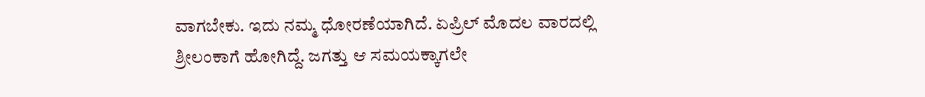ವಾಗಬೇಕು. ಇದು ನಮ್ಮ ಧೋರಣೆಯಾಗಿದೆ. ಏಪ್ರಿಲ್ ಮೊದಲ ವಾರದಲ್ಲಿ ಶ್ರೀಲಂಕಾಗೆ ಹೋಗಿದ್ದೆ. ಜಗತ್ತು ಆ ಸಮಯಕ್ಕಾಗಲೇ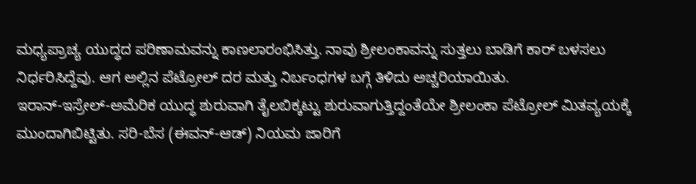ಮಧ್ಯಪ್ರಾಚ್ಯ ಯುದ್ಧದ ಪರಿಣಾಮವನ್ನು ಕಾಣಲಾರಂಭಿಸಿತ್ತು. ನಾವು ಶ್ರೀಲಂಕಾವನ್ನು ಸುತ್ತಲು ಬಾಡಿಗೆ ಕಾರ್ ಬಳಸಲು ನಿರ್ಧರಿಸಿದ್ದೆವು. ಆಗ ಅಲ್ಲಿನ ಪೆಟ್ರೋಲ್ ದರ ಮತ್ತು ನಿರ್ಬಂಧಗಳ ಬಗ್ಗೆ ತಿಳಿದು ಅಚ್ಚರಿಯಾಯಿತು.
ಇರಾನ್-ಇಸ್ರೇಲ್-ಅಮೆರಿಕ ಯುದ್ಧ ಶುರುವಾಗಿ ತೈಲಬಿಕ್ಕಟ್ಟು ಶುರುವಾಗುತ್ತಿದ್ದಂತೆಯೇ ಶ್ರೀಲಂಕಾ ಪೆಟ್ರೋಲ್ ಮಿತವ್ಯಯಕ್ಕೆ ಮುಂದಾಗಿಬಿಟ್ಟಿತು. ಸರಿ-ಬೆಸ (ಈವನ್-ಆಡ್) ನಿಯಮ ಜಾರಿಗೆ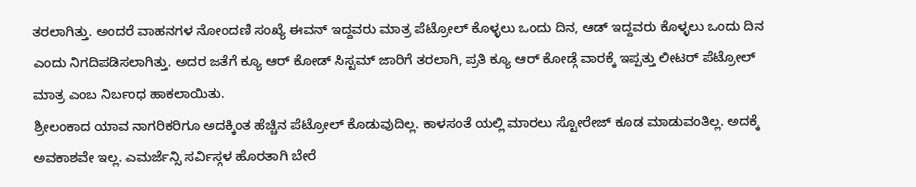ತರಲಾಗಿತ್ತು. ಅಂದರೆ ವಾಹನಗಳ ನೋಂದಣಿ ಸಂಖ್ಯೆ ಈವನ್ ಇದ್ದವರು ಮಾತ್ರ ಪೆಟ್ರೋಲ್ ಕೊಳ್ಳಲು ಒಂದು ದಿನ, ಆಡ್ ಇದ್ದವರು ಕೊಳ್ಳಲು ಒಂದು ದಿನ ಎಂದು ನಿಗದಿಪಡಿಸಲಾಗಿತ್ತು. ಅದರ ಜತೆಗೆ ಕ್ಯೂ ಆರ್ ಕೋಡ್ ಸಿಸ್ಟಮ್ ಜಾರಿಗೆ ತರಲಾಗಿ, ಪ್ರತಿ ಕ್ಯೂ ಆರ್ ಕೋಡ್ಗೆ ವಾರಕ್ಕೆ ಇಪ್ಪತ್ತು ಲೀಟರ್ ಪೆಟ್ರೋಲ್ ಮಾತ್ರ ಎಂಬ ನಿರ್ಬಂಧ ಹಾಕಲಾಯಿತು.
ಶ್ರೀಲಂಕಾದ ಯಾವ ನಾಗರಿಕರಿಗೂ ಅದಕ್ಕಿಂತ ಹೆಚ್ಚಿನ ಪೆಟ್ರೋಲ್ ಕೊಡುವುದಿಲ್ಲ. ಕಾಳಸಂತೆ ಯಲ್ಲಿ ಮಾರಲು ಸ್ಟೋರೇಜ್ ಕೂಡ ಮಾಡುವಂತಿಲ್ಲ. ಅದಕ್ಕೆ ಅವಕಾಶವೇ ಇಲ್ಲ. ಎಮರ್ಜೆನ್ಸಿ ಸರ್ವಿಸ್ಗಳ ಹೊರತಾಗಿ ಬೇರೆ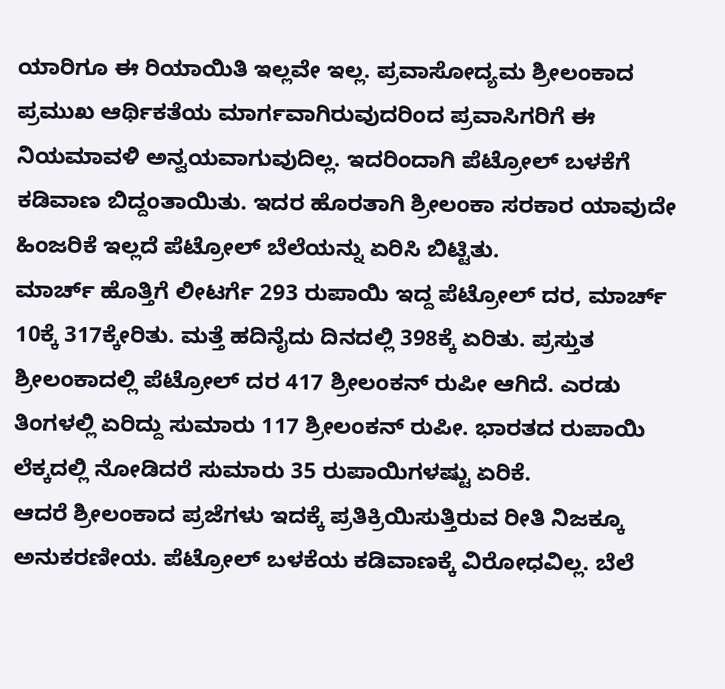ಯಾರಿಗೂ ಈ ರಿಯಾಯಿತಿ ಇಲ್ಲವೇ ಇಲ್ಲ. ಪ್ರವಾಸೋದ್ಯಮ ಶ್ರೀಲಂಕಾದ ಪ್ರಮುಖ ಆರ್ಥಿಕತೆಯ ಮಾರ್ಗವಾಗಿರುವುದರಿಂದ ಪ್ರವಾಸಿಗರಿಗೆ ಈ ನಿಯಮಾವಳಿ ಅನ್ವಯವಾಗುವುದಿಲ್ಲ. ಇದರಿಂದಾಗಿ ಪೆಟ್ರೋಲ್ ಬಳಕೆಗೆ ಕಡಿವಾಣ ಬಿದ್ದಂತಾಯಿತು. ಇದರ ಹೊರತಾಗಿ ಶ್ರೀಲಂಕಾ ಸರಕಾರ ಯಾವುದೇ ಹಿಂಜರಿಕೆ ಇಲ್ಲದೆ ಪೆಟ್ರೋಲ್ ಬೆಲೆಯನ್ನು ಏರಿಸಿ ಬಿಟ್ಟಿತು.
ಮಾರ್ಚ್ ಹೊತ್ತಿಗೆ ಲೀಟರ್ಗೆ 293 ರುಪಾಯಿ ಇದ್ದ ಪೆಟ್ರೋಲ್ ದರ, ಮಾರ್ಚ್ 10ಕ್ಕೆ 317ಕ್ಕೇರಿತು. ಮತ್ತೆ ಹದಿನೈದು ದಿನದಲ್ಲಿ 398ಕ್ಕೆ ಏರಿತು. ಪ್ರಸ್ತುತ ಶ್ರೀಲಂಕಾದಲ್ಲಿ ಪೆಟ್ರೋಲ್ ದರ 417 ಶ್ರೀಲಂಕನ್ ರುಪೀ ಆಗಿದೆ. ಎರಡು ತಿಂಗಳಲ್ಲಿ ಏರಿದ್ದು ಸುಮಾರು 117 ಶ್ರೀಲಂಕನ್ ರುಪೀ. ಭಾರತದ ರುಪಾಯಿ ಲೆಕ್ಕದಲ್ಲಿ ನೋಡಿದರೆ ಸುಮಾರು 35 ರುಪಾಯಿಗಳಷ್ಟು ಏರಿಕೆ.
ಆದರೆ ಶ್ರೀಲಂಕಾದ ಪ್ರಜೆಗಳು ಇದಕ್ಕೆ ಪ್ರತಿಕ್ರಿಯಿಸುತ್ತಿರುವ ರೀತಿ ನಿಜಕ್ಕೂ ಅನುಕರಣೀಯ. ಪೆಟ್ರೋಲ್ ಬಳಕೆಯ ಕಡಿವಾಣಕ್ಕೆ ವಿರೋಧವಿಲ್ಲ. ಬೆಲೆ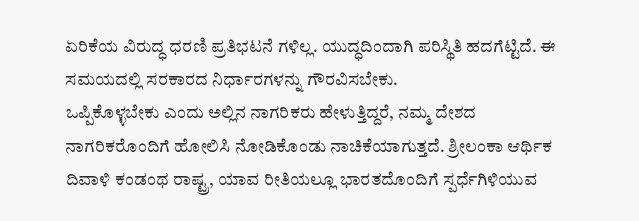ಏರಿಕೆಯ ವಿರುದ್ಧ ಧರಣಿ ಪ್ರತಿಭಟನೆ ಗಳಿಲ್ಲ. ಯುದ್ಧದಿಂದಾಗಿ ಪರಿಸ್ಥಿತಿ ಹದಗೆಟ್ಟಿದೆ. ಈ ಸಮಯದಲ್ಲಿ ಸರಕಾರದ ನಿರ್ಧಾರಗಳನ್ನು ಗೌರವಿಸಬೇಕು.
ಒಪ್ಪಿಕೊಳ್ಳಬೇಕು ಎಂದು ಅಲ್ಲಿನ ನಾಗರಿಕರು ಹೇಳುತ್ತಿದ್ದರೆ, ನಮ್ಮ ದೇಶದ ನಾಗರಿಕರೊಂದಿಗೆ ಹೋಲಿಸಿ ನೋಡಿಕೊಂಡು ನಾಚಿಕೆಯಾಗುತ್ತದೆ. ಶ್ರೀಲಂಕಾ ಆರ್ಥಿಕ ದಿವಾಳಿ ಕಂಡಂಥ ರಾಷ್ಟ್ರ, ಯಾವ ರೀತಿಯಲ್ಲೂ ಭಾರತದೊಂದಿಗೆ ಸ್ಪರ್ಧೆಗಿಳಿಯುವ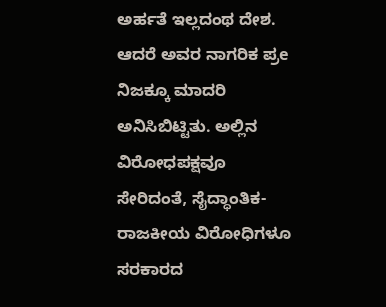ಅರ್ಹತೆ ಇಲ್ಲದಂಥ ದೇಶ. ಆದರೆ ಅವರ ನಾಗರಿಕ ಪ್ರe ನಿಜಕ್ಕೂ ಮಾದರಿ ಅನಿಸಿಬಿಟ್ಟಿತು. ಅಲ್ಲಿನ ವಿರೋಧಪಕ್ಷವೂ ಸೇರಿದಂತೆ, ಸೈದ್ಧಾಂತಿಕ-ರಾಜಕೀಯ ವಿರೋಧಿಗಳೂ ಸರಕಾರದ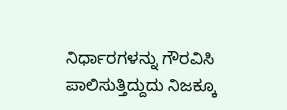ನಿರ್ಧಾರಗಳನ್ನು ಗೌರವಿಸಿ ಪಾಲಿಸುತ್ತಿದ್ದುದು ನಿಜಕ್ಕೂ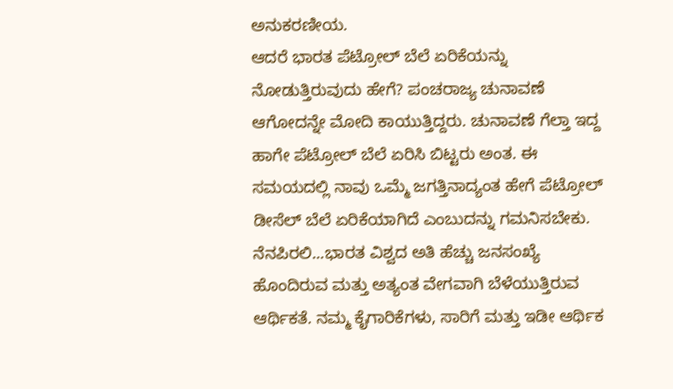ಅನುಕರಣೀಯ.
ಆದರೆ ಭಾರತ ಪೆಟ್ರೋಲ್ ಬೆಲೆ ಏರಿಕೆಯನ್ನು ನೋಡುತ್ತಿರುವುದು ಹೇಗೆ? ಪಂಚರಾಜ್ಯ ಚುನಾವಣೆ ಆಗೋದನ್ನೇ ಮೋದಿ ಕಾಯುತ್ತಿದ್ದರು. ಚುನಾವಣೆ ಗೆಲ್ತಾ ಇದ್ದ ಹಾಗೇ ಪೆಟ್ರೋಲ್ ಬೆಲೆ ಏರಿಸಿ ಬಿಟ್ಟರು ಅಂತ. ಈ ಸಮಯದಲ್ಲಿ ನಾವು ಒಮ್ಮೆ ಜಗತ್ತಿನಾದ್ಯಂತ ಹೇಗೆ ಪೆಟ್ರೋಲ್ ಡೀಸೆಲ್ ಬೆಲೆ ಏರಿಕೆಯಾಗಿದೆ ಎಂಬುದನ್ನು ಗಮನಿಸಬೇಕು.
ನೆನಪಿರಲಿ...ಭಾರತ ವಿಶ್ವದ ಅತಿ ಹೆಚ್ಚು ಜನಸಂಖ್ಯೆ ಹೊಂದಿರುವ ಮತ್ತು ಅತ್ಯಂತ ವೇಗವಾಗಿ ಬೆಳೆಯುತ್ತಿರುವ ಆರ್ಥಿಕತೆ. ನಮ್ಮ ಕೈಗಾರಿಕೆಗಳು, ಸಾರಿಗೆ ಮತ್ತು ಇಡೀ ಆರ್ಥಿಕ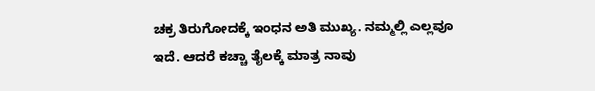ಚಕ್ರ ತಿರುಗೋದಕ್ಕೆ ಇಂಧನ ಅತಿ ಮುಖ್ಯ. ನಮ್ಮಲ್ಲಿ ಎಲ್ಲವೂ ಇದೆ. ಆದರೆ ಕಚ್ಚಾ ತೈಲಕ್ಕೆ ಮಾತ್ರ ನಾವು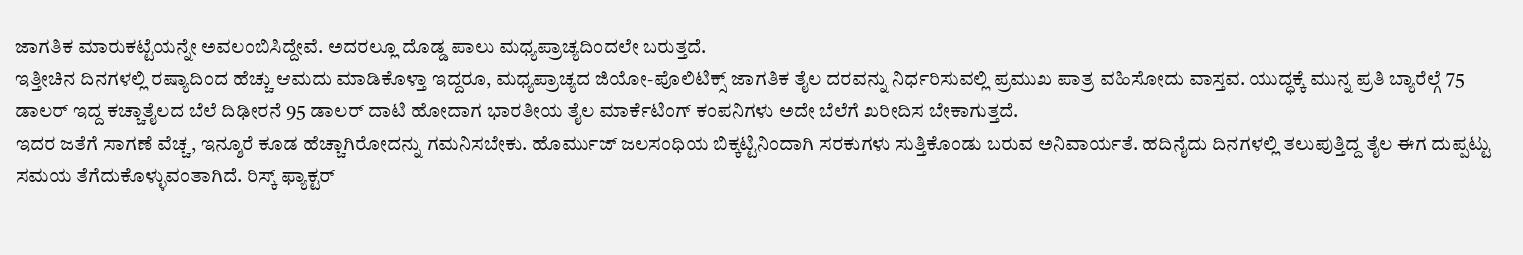ಜಾಗತಿಕ ಮಾರುಕಟ್ಟೆಯನ್ನೇ ಅವಲಂಬಿಸಿದ್ದೇವೆ. ಅದರಲ್ಲೂ ದೊಡ್ಡ ಪಾಲು ಮಧ್ಯಪ್ರಾಚ್ಯದಿಂದಲೇ ಬರುತ್ತದೆ.
ಇತ್ತೀಚಿನ ದಿನಗಳಲ್ಲಿ ರಷ್ಯಾದಿಂದ ಹೆಚ್ಚು ಆಮದು ಮಾಡಿಕೊಳ್ತಾ ಇದ್ದರೂ, ಮಧ್ಯಪ್ರಾಚ್ಯದ ಜಿಯೋ-ಪೊಲಿಟಿಕ್ಸ್ ಜಾಗತಿಕ ತೈಲ ದರವನ್ನು ನಿರ್ಧರಿಸುವಲ್ಲಿ ಪ್ರಮುಖ ಪಾತ್ರ ವಹಿಸೋದು ವಾಸ್ತವ. ಯುದ್ಧಕ್ಕೆ ಮುನ್ನ ಪ್ರತಿ ಬ್ಯಾರೆಲ್ಗೆ 75 ಡಾಲರ್ ಇದ್ದ ಕಚ್ಚಾತೈಲದ ಬೆಲೆ ದಿಢೀರನೆ 95 ಡಾಲರ್ ದಾಟಿ ಹೋದಾಗ ಭಾರತೀಯ ತೈಲ ಮಾರ್ಕೆಟಿಂಗ್ ಕಂಪನಿಗಳು ಅದೇ ಬೆಲೆಗೆ ಖರೀದಿಸ ಬೇಕಾಗುತ್ತದೆ.
ಇದರ ಜತೆಗೆ ಸಾಗಣೆ ವೆಚ್ಚ, ಇನ್ಶೂರೆ ಕೂಡ ಹೆಚ್ಚಾಗಿರೋದನ್ನು ಗಮನಿಸಬೇಕು. ಹೊರ್ಮುಜ್ ಜಲಸಂಧಿಯ ಬಿಕ್ಕಟ್ಟಿನಿಂದಾಗಿ ಸರಕುಗಳು ಸುತ್ತಿಕೊಂಡು ಬರುವ ಅನಿವಾರ್ಯತೆ. ಹದಿನೈದು ದಿನಗಳಲ್ಲಿ ತಲುಪುತ್ತಿದ್ದ ತೈಲ ಈಗ ದುಪ್ಪಟ್ಟು ಸಮಯ ತೆಗೆದುಕೊಳ್ಳುವಂತಾಗಿದೆ. ರಿಸ್ಕ್ ಫ್ಯಾಕ್ಟರ್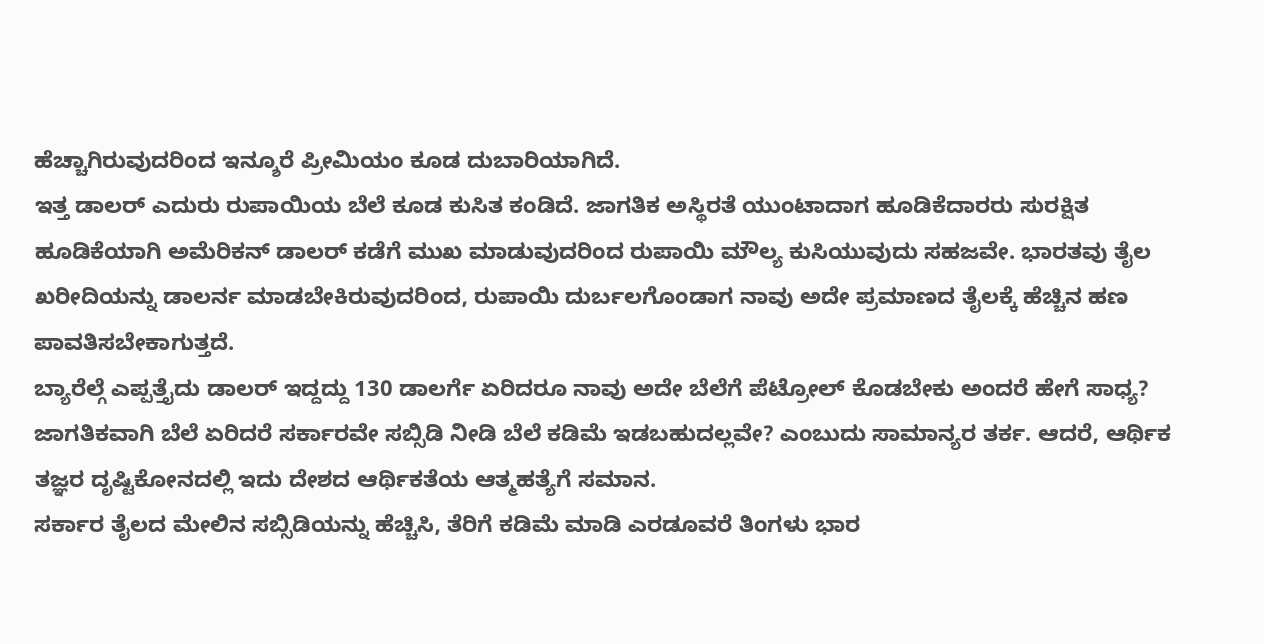ಹೆಚ್ಚಾಗಿರುವುದರಿಂದ ಇನ್ಶೂರೆ ಪ್ರೀಮಿಯಂ ಕೂಡ ದುಬಾರಿಯಾಗಿದೆ.
ಇತ್ತ ಡಾಲರ್ ಎದುರು ರುಪಾಯಿಯ ಬೆಲೆ ಕೂಡ ಕುಸಿತ ಕಂಡಿದೆ. ಜಾಗತಿಕ ಅಸ್ಥಿರತೆ ಯುಂಟಾದಾಗ ಹೂಡಿಕೆದಾರರು ಸುರಕ್ಷಿತ ಹೂಡಿಕೆಯಾಗಿ ಅಮೆರಿಕನ್ ಡಾಲರ್ ಕಡೆಗೆ ಮುಖ ಮಾಡುವುದರಿಂದ ರುಪಾಯಿ ಮೌಲ್ಯ ಕುಸಿಯುವುದು ಸಹಜವೇ. ಭಾರತವು ತೈಲ ಖರೀದಿಯನ್ನು ಡಾಲರ್ನ ಮಾಡಬೇಕಿರುವುದರಿಂದ, ರುಪಾಯಿ ದುರ್ಬಲಗೊಂಡಾಗ ನಾವು ಅದೇ ಪ್ರಮಾಣದ ತೈಲಕ್ಕೆ ಹೆಚ್ಚಿನ ಹಣ ಪಾವತಿಸಬೇಕಾಗುತ್ತದೆ.
ಬ್ಯಾರೆಲ್ಗೆ ಎಪ್ಪತ್ತೈದು ಡಾಲರ್ ಇದ್ದದ್ದು 130 ಡಾಲರ್ಗೆ ಏರಿದರೂ ನಾವು ಅದೇ ಬೆಲೆಗೆ ಪೆಟ್ರೋಲ್ ಕೊಡಬೇಕು ಅಂದರೆ ಹೇಗೆ ಸಾಧ್ಯ? ಜಾಗತಿಕವಾಗಿ ಬೆಲೆ ಏರಿದರೆ ಸರ್ಕಾರವೇ ಸಬ್ಸಿಡಿ ನೀಡಿ ಬೆಲೆ ಕಡಿಮೆ ಇಡಬಹುದಲ್ಲವೇ? ಎಂಬುದು ಸಾಮಾನ್ಯರ ತರ್ಕ. ಆದರೆ, ಆರ್ಥಿಕ ತಜ್ಞರ ದೃಷ್ಟಿಕೋನದಲ್ಲಿ ಇದು ದೇಶದ ಆರ್ಥಿಕತೆಯ ಆತ್ಮಹತ್ಯೆಗೆ ಸಮಾನ.
ಸರ್ಕಾರ ತೈಲದ ಮೇಲಿನ ಸಬ್ಸಿಡಿಯನ್ನು ಹೆಚ್ಚಿಸಿ, ತೆರಿಗೆ ಕಡಿಮೆ ಮಾಡಿ ಎರಡೂವರೆ ತಿಂಗಳು ಭಾರ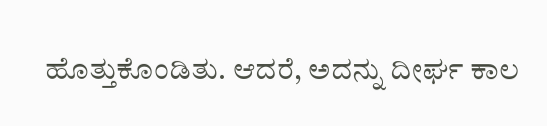ಹೊತ್ತುಕೊಂಡಿತು. ಆದರೆ, ಅದನ್ನು ದೀರ್ಘ ಕಾಲ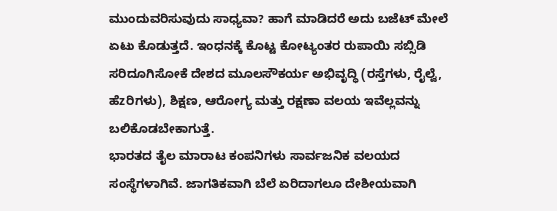ಮುಂದುವರಿಸುವುದು ಸಾಧ್ಯವಾ? ಹಾಗೆ ಮಾಡಿದರೆ ಅದು ಬಜೆಟ್ ಮೇಲೆ ಏಟು ಕೊಡುತ್ತದೆ. ಇಂಧನಕ್ಕೆ ಕೊಟ್ಟ ಕೋಟ್ಯಂತರ ರುಪಾಯಿ ಸಬ್ಸಿಡಿ ಸರಿದೂಗಿಸೋಕೆ ದೇಶದ ಮೂಲಸೌಕರ್ಯ ಅಭಿವೃದ್ಧಿ (ರಸ್ತೆಗಳು, ರೈಲ್ವೆ, ಹೆzರಿಗಳು), ಶಿಕ್ಷಣ, ಆರೋಗ್ಯ ಮತ್ತು ರಕ್ಷಣಾ ವಲಯ ಇವೆಲ್ಲವನ್ನು ಬಲಿಕೊಡಬೇಕಾಗುತ್ತೆ.
ಭಾರತದ ತೈಲ ಮಾರಾಟ ಕಂಪನಿಗಳು ಸಾರ್ವಜನಿಕ ವಲಯದ ಸಂಸ್ಥೆಗಳಾಗಿವೆ. ಜಾಗತಿಕವಾಗಿ ಬೆಲೆ ಏರಿದಾಗಲೂ ದೇಶೀಯವಾಗಿ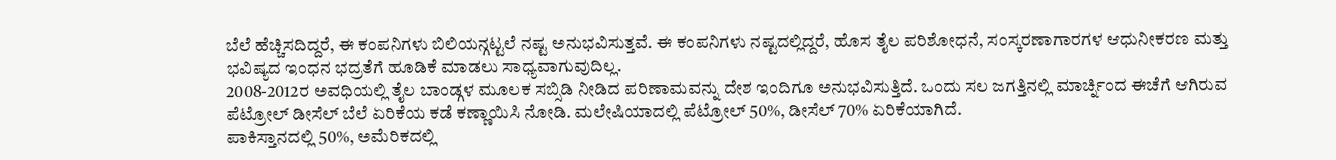ಬೆಲೆ ಹೆಚ್ಚಿಸದಿದ್ದರೆ, ಈ ಕಂಪನಿಗಳು ಬಿಲಿಯನ್ಗಟ್ಟಲೆ ನಷ್ಟ ಅನುಭವಿಸುತ್ತವೆ. ಈ ಕಂಪನಿಗಳು ನಷ್ಟದಲ್ಲಿದ್ದರೆ, ಹೊಸ ತೈಲ ಪರಿಶೋಧನೆ, ಸಂಸ್ಕರಣಾಗಾರಗಳ ಆಧುನೀಕರಣ ಮತ್ತು ಭವಿಷ್ಯದ ಇಂಧನ ಭದ್ರತೆಗೆ ಹೂಡಿಕೆ ಮಾಡಲು ಸಾಧ್ಯವಾಗುವುದಿಲ್ಲ.
2008-2012ರ ಅವಧಿಯಲ್ಲಿ ತೈಲ ಬಾಂಡ್ಗಳ ಮೂಲಕ ಸಬ್ಸಿಡಿ ನೀಡಿದ ಪರಿಣಾಮವನ್ನು ದೇಶ ಇಂದಿಗೂ ಅನುಭವಿಸುತ್ತಿದೆ. ಒಂದು ಸಲ ಜಗತ್ತಿನಲ್ಲಿ ಮಾರ್ಚ್ನಿಂದ ಈಚೆಗೆ ಆಗಿರುವ ಪೆಟ್ರೋಲ್ ಡೀಸೆಲ್ ಬೆಲೆ ಏರಿಕೆಯ ಕಡೆ ಕಣ್ಣಾಯಿಸಿ ನೋಡಿ. ಮಲೇಷಿಯಾದಲ್ಲಿ ಪೆಟ್ರೋಲ್ 50%, ಡೀಸೆಲ್ 70% ಏರಿಕೆಯಾಗಿದೆ.
ಪಾಕಿಸ್ತಾನದಲ್ಲಿ 50%, ಅಮೆರಿಕದಲ್ಲಿ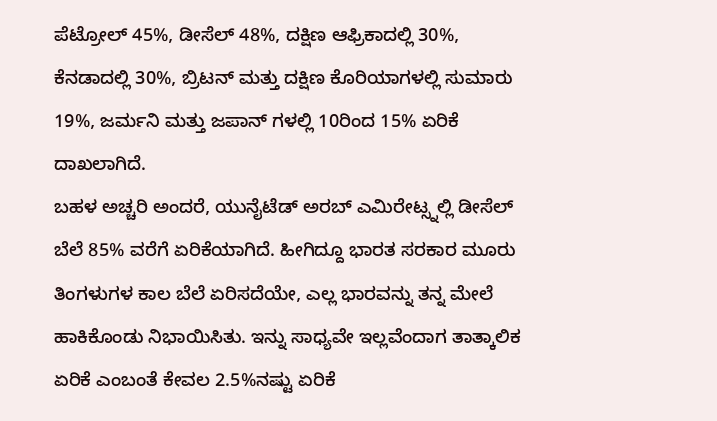ಪೆಟ್ರೋಲ್ 45%, ಡೀಸೆಲ್ 48%, ದಕ್ಷಿಣ ಆಫ್ರಿಕಾದಲ್ಲಿ 30%, ಕೆನಡಾದಲ್ಲಿ 30%, ಬ್ರಿಟನ್ ಮತ್ತು ದಕ್ಷಿಣ ಕೊರಿಯಾಗಳಲ್ಲಿ ಸುಮಾರು 19%, ಜರ್ಮನಿ ಮತ್ತು ಜಪಾನ್ ಗಳಲ್ಲಿ 10ರಿಂದ 15% ಏರಿಕೆ ದಾಖಲಾಗಿದೆ.
ಬಹಳ ಅಚ್ಚರಿ ಅಂದರೆ, ಯುನೈಟೆಡ್ ಅರಬ್ ಎಮಿರೇಟ್ಸ್ನಲ್ಲಿ ಡೀಸೆಲ್ ಬೆಲೆ 85% ವರೆಗೆ ಏರಿಕೆಯಾಗಿದೆ. ಹೀಗಿದ್ದೂ ಭಾರತ ಸರಕಾರ ಮೂರು ತಿಂಗಳುಗಳ ಕಾಲ ಬೆಲೆ ಏರಿಸದೆಯೇ, ಎಲ್ಲ ಭಾರವನ್ನು ತನ್ನ ಮೇಲೆ ಹಾಕಿಕೊಂಡು ನಿಭಾಯಿಸಿತು. ಇನ್ನು ಸಾಧ್ಯವೇ ಇಲ್ಲವೆಂದಾಗ ತಾತ್ಕಾಲಿಕ ಏರಿಕೆ ಎಂಬಂತೆ ಕೇವಲ 2.5%ನಷ್ಟು ಏರಿಕೆ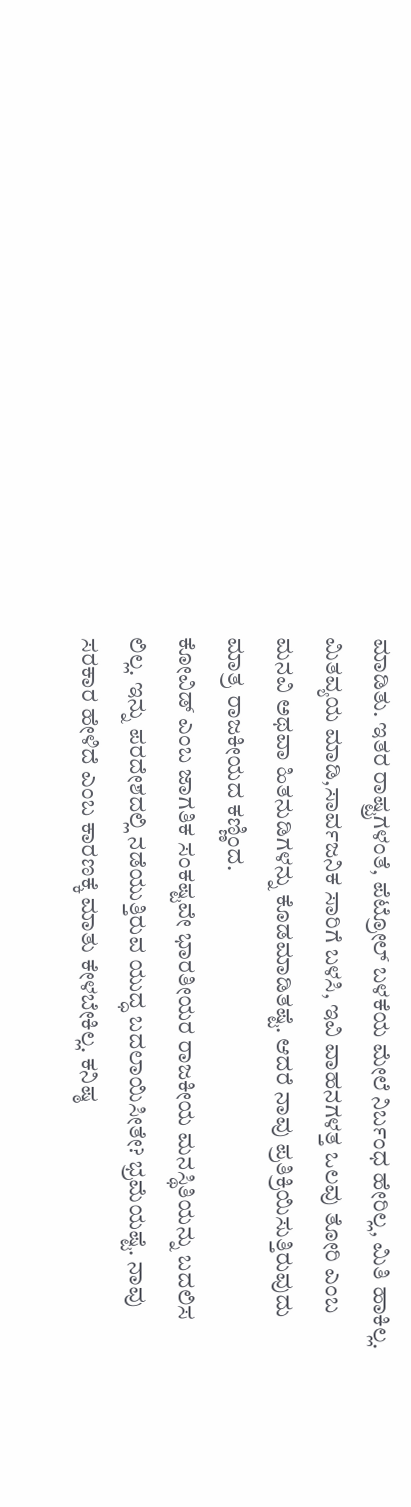ಮಾಡಿತು. ಇತರ ರಾಷ್ಟ್ರಗಳಂತೆ, ಪೆಟ್ರೋಲ್ ಬಳಕೆಯ ಮೇಲೆ ನಿರ್ಬಂಧ ಹೇರಿಲ್ಲ, ಮಿತಿ ಹಾಕಿಲ್ಲ. ಮಿತವ್ಯಯ ಮಾಡಿ,ಸಾರ್ವಜನಿಕ ಸಾರಿಗೆ ಬಳಸಿ, ಇವಿ ವಾಹನಗಳತ್ತ ಒಲವು ತೋರಿ ಎಂಬ ಮನವಿ ಅಥವಾ ಹಿತನುಡಿಗಳನ್ನು ಕೊಡಮಾಡಿತಷ್ಟೆ. ಆದರೆ ನಾವು ಪ್ರತಿಕ್ರಿಯಿಸುತ್ತಿರುವುದು ಮಾತ್ರ ರಾಜಕೀಯದ ಕಣ್ಣಿಂದ.
ಕೋವಿಡ್ ಎಂಬ ಜಾಗತಿಕ ಸಂಕಷ್ಟವೇ ಭಾರತೀಯರ ರಾಜಕೀಯ ಮನಸ್ಥಿತಿಯನ್ನು ಬದಲಿಸ ಲಿಲ್ಲ. ಇನ್ನು ಪರದೇಶದಲ್ಲಿ ನಡೆಯುತ್ತಿರುವ ಯುದ್ಧ ಬದಲಾಯಿಸೀತೇ? ಭ್ರಮೆಯಷ್ಟೆ. ನಾವು ಸರಕಾರ ಹೇಳಿದೆ ಎಂಬ ಕಾರಣಕ್ಕೆ ಮಾತು ಕೇಳಬೇಕಿಲ್ಲ. ಕನಿಷ್ಠ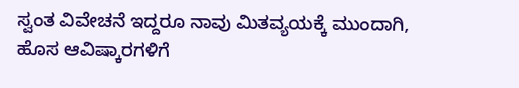ಸ್ವಂತ ವಿವೇಚನೆ ಇದ್ದರೂ ನಾವು ಮಿತವ್ಯಯಕ್ಕೆ ಮುಂದಾಗಿ, ಹೊಸ ಆವಿಷ್ಕಾರಗಳಿಗೆ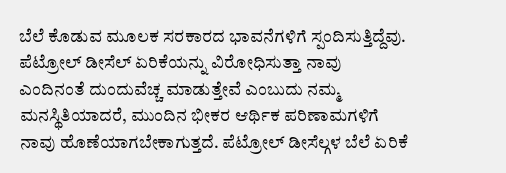ಬೆಲೆ ಕೊಡುವ ಮೂಲಕ ಸರಕಾರದ ಭಾವನೆಗಳಿಗೆ ಸ್ಪಂದಿಸುತ್ತಿದ್ದೆವು.
ಪೆಟ್ರೋಲ್ ಡೀಸೆಲ್ ಏರಿಕೆಯನ್ನು ವಿರೋಧಿಸುತ್ತಾ ನಾವು ಎಂದಿನಂತೆ ದುಂದುವೆಚ್ಚ ಮಾಡುತ್ತೇವೆ ಎಂಬುದು ನಮ್ಮ ಮನಸ್ಥಿತಿಯಾದರೆ, ಮುಂದಿನ ಭೀಕರ ಆರ್ಥಿಕ ಪರಿಣಾಮಗಳಿಗೆ ನಾವು ಹೊಣೆಯಾಗಬೇಕಾಗುತ್ತದೆ. ಪೆಟ್ರೋಲ್ ಡೀಸೆಲ್ಗಳ ಬೆಲೆ ಏರಿಕೆ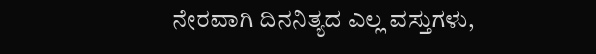ನೇರವಾಗಿ ದಿನನಿತ್ಯದ ಎಲ್ಲ ವಸ್ತುಗಳು,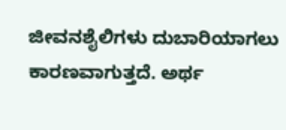ಜೀವನಶೈಲಿಗಳು ದುಬಾರಿಯಾಗಲು ಕಾರಣವಾಗುತ್ತದೆ. ಅರ್ಥ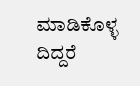ಮಾಡಿಕೊಳ್ಳ ದಿದ್ದರೆ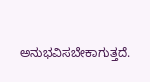ಅನುಭವಿಸಬೇಕಾಗುತ್ತದೆ.